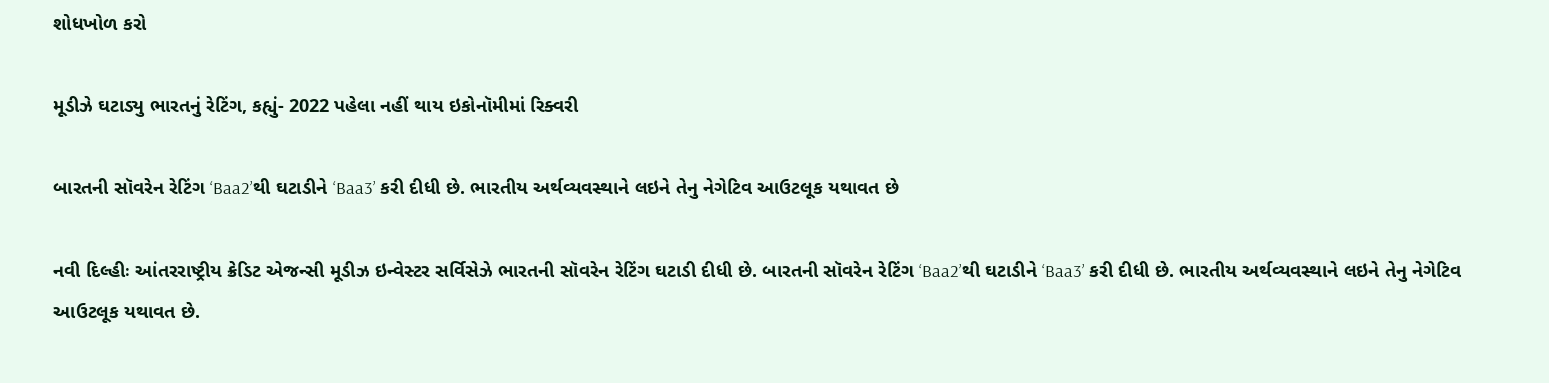શોધખોળ કરો

મૂડીઝે ઘટાડ્યુ ભારતનું રેટિંગ, કહ્યું- 2022 પહેલા નહીં થાય ઇકોનૉમીમાં રિક્વરી

બારતની સૉવરેન રેટિંગ ‘Baa2’થી ઘટાડીને ‘Baa3’ કરી દીધી છે. ભારતીય અર્થવ્યવસ્થાને લઇને તેનુ નેગેટિવ આઉટલૂક યથાવત છે

નવી દિલ્હીઃ આંતરરાષ્ટ્રીય ક્રેડિટ એજન્સી મૂડીઝ ઇન્વેસ્ટર સર્વિસેઝે ભારતની સૉવરેન રેટિંગ ઘટાડી દીધી છે. બારતની સૉવરેન રેટિંગ ‘Baa2’થી ઘટાડીને ‘Baa3’ કરી દીધી છે. ભારતીય અર્થવ્યવસ્થાને લઇને તેનુ નેગેટિવ આઉટલૂક યથાવત છે.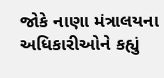જોકે નાણા મંત્રાલયના અધિકારીઓને કહ્યું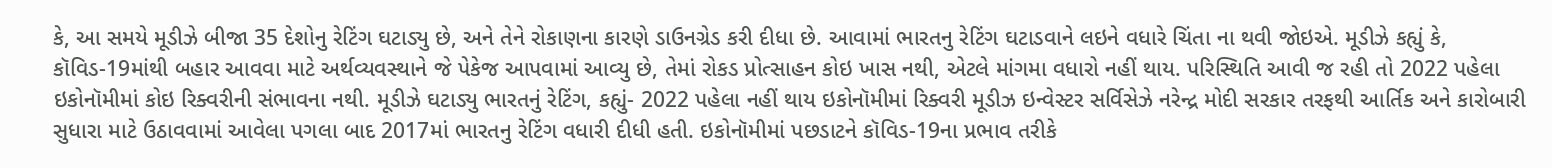કે, આ સમયે મૂડીઝે બીજા 35 દેશોનુ રેટિંગ ઘટાડ્યુ છે, અને તેને રોકાણના કારણે ડાઉનગ્રેડ કરી દીધા છે. આવામાં ભારતનુ રેટિંગ ઘટાડવાને લઇને વધારે ચિંતા ના થવી જોઇએ. મૂડીઝે કહ્યું કે, કૉવિડ-19માંથી બહાર આવવા માટે અર્થવ્યવસ્થાને જે પેકેજ આપવામાં આવ્યુ છે, તેમાં રોકડ પ્રોત્સાહન કોઇ ખાસ નથી, એટલે માંગમા વધારો નહીં થાય. પરિસ્થિતિ આવી જ રહી તો 2022 પહેલા ઇકોનૉમીમાં કોઇ રિક્વરીની સંભાવના નથી. મૂડીઝે ઘટાડ્યુ ભારતનું રેટિંગ, કહ્યું- 2022 પહેલા નહીં થાય ઇકોનૉમીમાં રિક્વરી મૂડીઝ ઇન્વેસ્ટર સર્વિસેઝે નરેન્દ્ર મોદી સરકાર તરફથી આર્તિક અને કારોબારી સુધારા માટે ઉઠાવવામાં આવેલા પગલા બાદ 2017માં ભારતનુ રેટિંગ વધારી દીધી હતી. ઇકોનૉમીમાં પછડાટને કૉવિડ-19ના પ્રભાવ તરીકે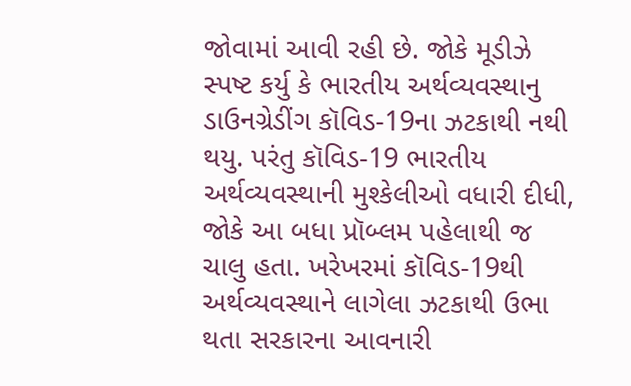જોવામાં આવી રહી છે. જોકે મૂડીઝે સ્પષ્ટ કર્યુ કે ભારતીય અર્થવ્યવસ્થાનુ ડાઉનગ્રેડીંગ કૉવિડ-19ના ઝટકાથી નથી થયુ. પરંતુ કૉવિડ-19 ભારતીય અર્થવ્યવસ્થાની મુશ્કેલીઓ વધારી દીધી, જોકે આ બધા પ્રૉબ્લમ પહેલાથી જ ચાલુ હતા. ખરેખરમાં કૉવિડ-19થી અર્થવ્યવસ્થાને લાગેલા ઝટકાથી ઉભા થતા સરકારના આવનારી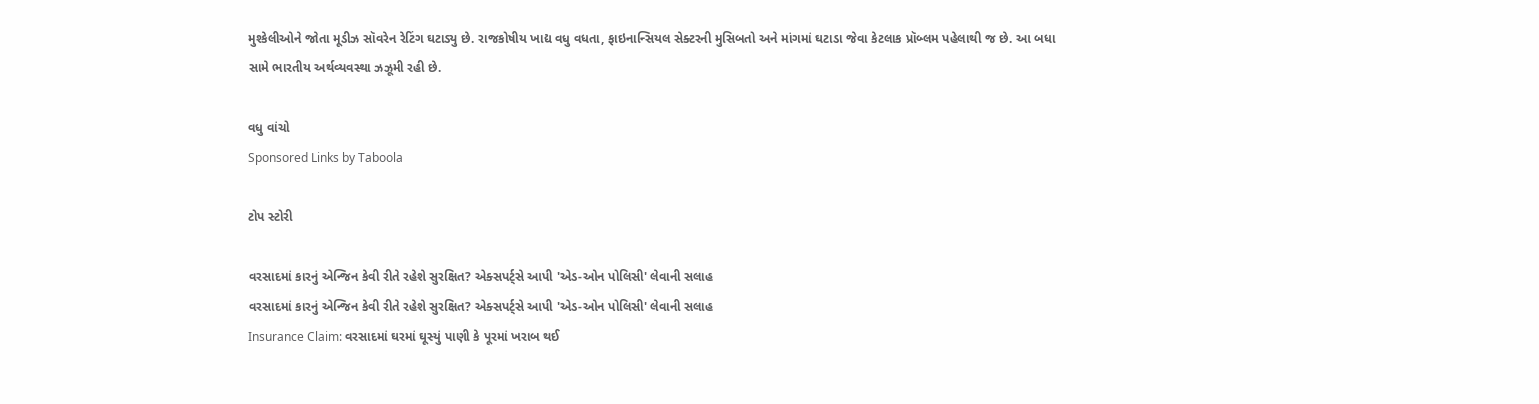મુશ્કેલીઓને જોતા મૂડીઝ સૉવરેન રેટિંગ ઘટાડ્યુ છે. રાજકોષીય ખાદ્ય વધુ વધતા, ફાઇનાન્સિયલ સેક્ટરની મુસિબતો અને માંગમાં ઘટાડા જેવા કેટલાક પ્રૉબ્લમ પહેલાથી જ છે. આ બધા સામે ભારતીય અર્થવ્યવસ્થા ઝઝૂમી રહી છે.

વધુ વાંચો
Sponsored Links by Taboola

ટોપ સ્ટોરી

વરસાદમાં કારનું એન્જિન કેવી રીતે રહેશે સુરક્ષિત? એક્સપર્ટ્સે આપી 'એડ-ઓન પોલિસી' લેવાની સલાહ
વરસાદમાં કારનું એન્જિન કેવી રીતે રહેશે સુરક્ષિત? એક્સપર્ટ્સે આપી 'એડ-ઓન પોલિસી' લેવાની સલાહ
Insurance Claim: વરસાદમાં ઘરમાં ઘૂસ્યું પાણી કે પૂરમાં ખરાબ થઈ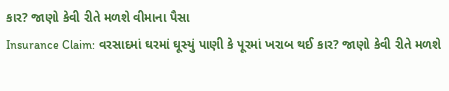કાર? જાણો કેવી રીતે મળશે વીમાના પૈસા
Insurance Claim: વરસાદમાં ઘરમાં ઘૂસ્યું પાણી કે પૂરમાં ખરાબ થઈ કાર? જાણો કેવી રીતે મળશે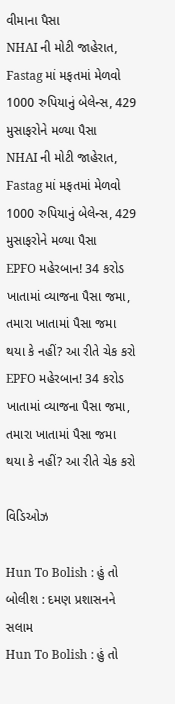વીમાના પૈસા
NHAI ની મોટી જાહેરાત, Fastag માં મફતમાં મેળવો 1000 રુપિયાનું બેલેન્સ, 429 મુસાફરોને મળ્યા પૈસા
NHAI ની મોટી જાહેરાત, Fastag માં મફતમાં મેળવો 1000 રુપિયાનું બેલેન્સ, 429 મુસાફરોને મળ્યા પૈસા
EPFO મહેરબાન! 34 કરોડ ખાતામાં વ્યાજના પૈસા જમા, તમારા ખાતામાં પૈસા જમા થયા કે નહીં? આ રીતે ચેક કરો
EPFO મહેરબાન! 34 કરોડ ખાતામાં વ્યાજના પૈસા જમા, તમારા ખાતામાં પૈસા જમા થયા કે નહીં? આ રીતે ચેક કરો

વિડિઓઝ

Hun To Bolish : હું તો બોલીશ : દમણ પ્રશાસનને સલામ
Hun To Bolish : હું તો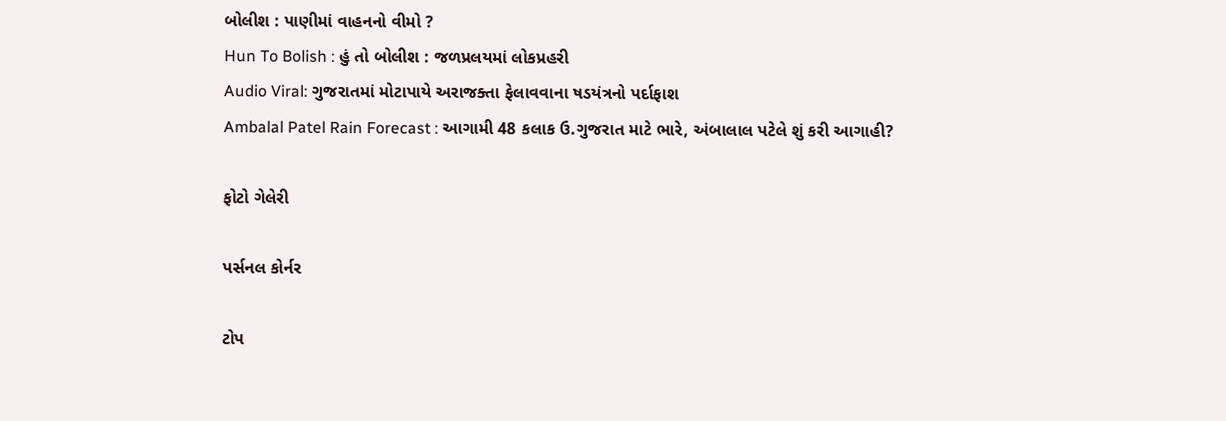બોલીશ : પાણીમાં વાહનનો વીમો ?
Hun To Bolish : હું તો બોલીશ : જળપ્રલયમાં લોકપ્રહરી
Audio Viral: ગુજરાતમાં મોટાપાયે અરાજક્તા ફેલાવવાના ષડયંત્રનો પર્દાફાશ
Ambalal Patel Rain Forecast : આગામી 48 કલાક ઉ.ગુજરાત માટે ભારે, અંબાલાલ પટેલે શું કરી આગાહી?

ફોટો ગેલેરી

પર્સનલ કોર્નર

ટોપ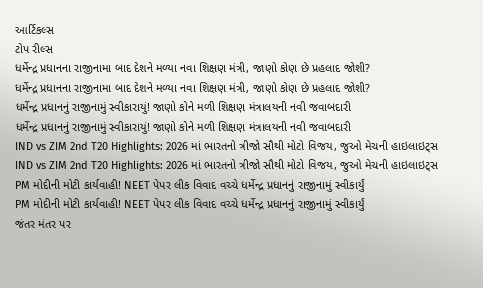આર્ટિકલ્સ
ટોપ રીલ્સ
ધર્મેન્દ્ર પ્રધાનના રાજીનામા બાદ દેશને મળ્યા નવા શિક્ષણ મંત્રી, જાણો કોણ છે પ્રહલાદ જોશી?
ધર્મેન્દ્ર પ્રધાનના રાજીનામા બાદ દેશને મળ્યા નવા શિક્ષણ મંત્રી, જાણો કોણ છે પ્રહલાદ જોશી?
ધર્મેન્દ્ર પ્રધાનનું રાજીનામું સ્વીકારાયું! જાણો કોને મળી શિક્ષણ મંત્રાલયની નવી જવાબદારી
ધર્મેન્દ્ર પ્રધાનનું રાજીનામું સ્વીકારાયું! જાણો કોને મળી શિક્ષણ મંત્રાલયની નવી જવાબદારી
IND vs ZIM 2nd T20 Highlights: 2026 માં ભારતનો ત્રીજો સૌથી મોટો વિજય, જુઓ મેચની હાઇલાઇટ્સ
IND vs ZIM 2nd T20 Highlights: 2026 માં ભારતનો ત્રીજો સૌથી મોટો વિજય, જુઓ મેચની હાઇલાઇટ્સ
PM મોદીની મોટી કાર્યવાહી! NEET પેપર લીક વિવાદ વચ્ચે ધર્મેન્દ્ર પ્રધાનનું રાજીનામું સ્વીકાર્યું
PM મોદીની મોટી કાર્યવાહી! NEET પેપર લીક વિવાદ વચ્ચે ધર્મેન્દ્ર પ્રધાનનું રાજીનામું સ્વીકાર્યું
જંતર મંતર પર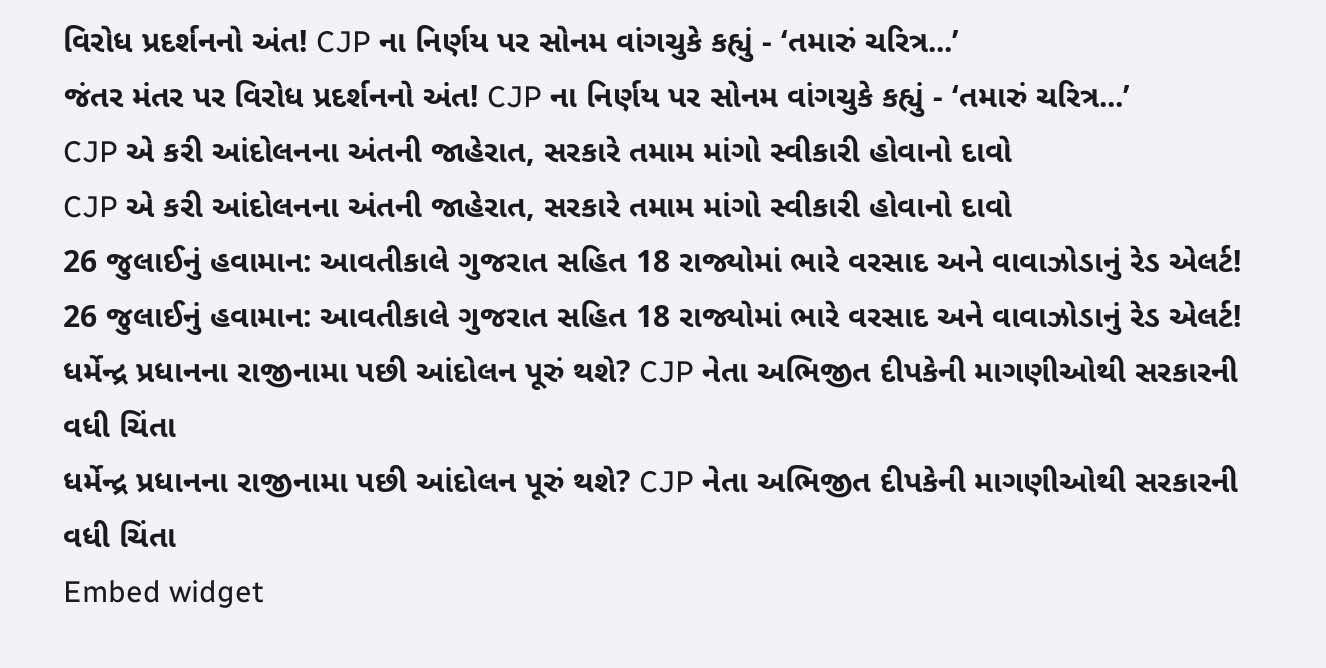વિરોધ પ્રદર્શનનો અંત! CJP ના નિર્ણય પર સોનમ વાંગચુકે કહ્યું - ‘તમારું ચરિત્ર...’
જંતર મંતર પર વિરોધ પ્રદર્શનનો અંત! CJP ના નિર્ણય પર સોનમ વાંગચુકે કહ્યું - ‘તમારું ચરિત્ર...’
CJP એ કરી આંદોલનના અંતની જાહેરાત, સરકારે તમામ માંગો સ્વીકારી હોવાનો દાવો
CJP એ કરી આંદોલનના અંતની જાહેરાત, સરકારે તમામ માંગો સ્વીકારી હોવાનો દાવો
26 જુલાઈનું હવામાન: આવતીકાલે ગુજરાત સહિત 18 રાજ્યોમાં ભારે વરસાદ અને વાવાઝોડાનું રેડ એલર્ટ!
26 જુલાઈનું હવામાન: આવતીકાલે ગુજરાત સહિત 18 રાજ્યોમાં ભારે વરસાદ અને વાવાઝોડાનું રેડ એલર્ટ!
ધર્મેન્દ્ર પ્રધાનના રાજીનામા પછી આંદોલન પૂરું થશે? CJP નેતા અભિજીત દીપકેની માગણીઓથી સરકારની વધી ચિંતા
ધર્મેન્દ્ર પ્રધાનના રાજીનામા પછી આંદોલન પૂરું થશે? CJP નેતા અભિજીત દીપકેની માગણીઓથી સરકારની વધી ચિંતા
Embed widget